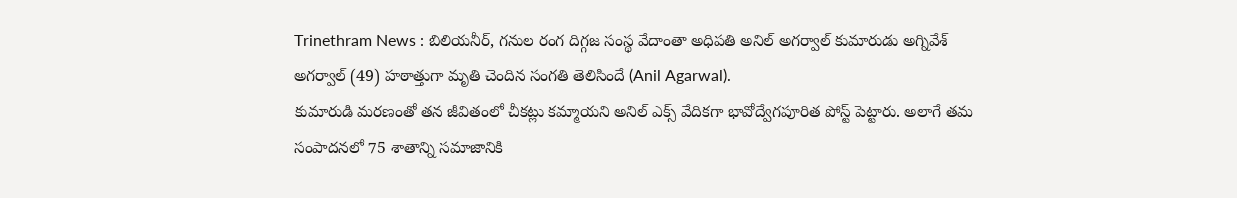Trinethram News : బిలియనీర్, గనుల రంగ దిగ్గజ సంస్థ వేదాంతా అధిపతి అనిల్ అగర్వాల్ కుమారుడు అగ్నివేశ్ అగర్వాల్ (49) హఠాత్తుగా మృతి చెందిన సంగతి తెలిసిందే (Anil Agarwal).
కుమారుడి మరణంతో తన జీవితంలో చీకట్లు కమ్మాయని అనిల్ ఎక్స్ వేదికగా భావోద్వేగపూరిత పోస్ట్ పెట్టారు. అలాగే తమ సంపాదనలో 75 శాతాన్ని సమాజానికి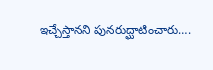ఇచ్చేస్తానని పునరుద్ఘాటించారు….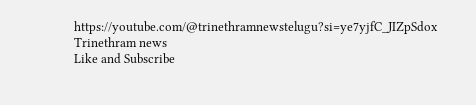https://youtube.com/@trinethramnewstelugu?si=ye7yjfC_JIZpSdox
Trinethram news
Like and Subscribe